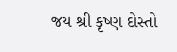જય શ્રી કૃષ્ણ દોસ્તો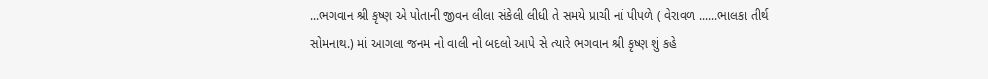...ભગવાન શ્રી કૃષ્ણ એ પોતાની જીવન લીલા સંકેલી લીધી તે સમયે પ્રાચી નાં પીપળે ( વેરાવળ ......ભાલકા તીર્થ સોમનાથ.) માં આગલા જનમ નો વાલી નો બદલો આપે સે ત્યારે ભગવાન શ્રી કૃષ્ણ શું કહે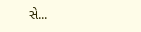સે...